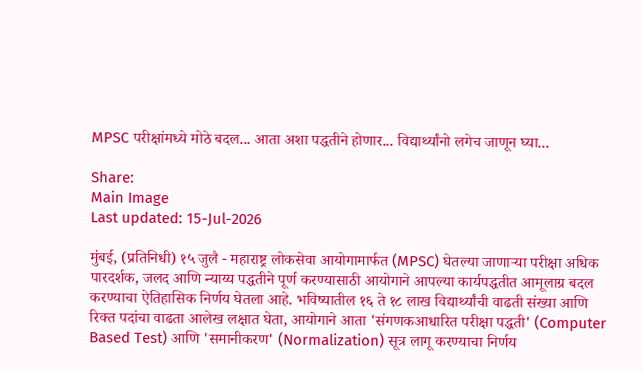MPSC परीक्षांमध्ये मोठे बदल... आता अशा पद्धतीने होणार... विद्यार्थ्यांनो लगेच जाणून घ्या...

Share:
Main Image
Last updated: 15-Jul-2026

मुंबई, (प्रतिनिधी) १५ जुलै - महाराष्ट्र लोकसेवा आयोगामार्फत (MPSC) घेतल्या जाणाऱ्या परीक्षा अधिक पारदर्शक, जलद आणि न्याय्य पद्धतीने पूर्ण करण्यासाठी आयोगाने आपल्या कार्यपद्धतीत आमूलाग्र बदल करण्याचा ऐतिहासिक निर्णय घेतला आहे. भविष्यातील १६ ते १८ लाख विद्यार्थ्यांची वाढती संख्या आणि रिक्त पदांचा वाढता आलेख लक्षात घेता, आयोगाने आता 'संगणकआधारित परीक्षा पद्धती' (Computer Based Test) आणि 'समानीकरण' (Normalization) सूत्र लागू करण्याचा निर्णय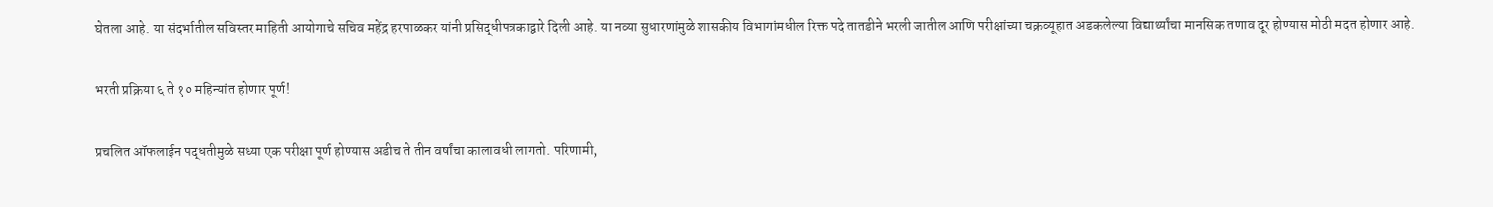घेतला आहे. या संदर्भातील सविस्तर माहिती आयोगाचे सचिव महेंद्र हरपाळकर यांनी प्रसिद्धीपत्रकाद्वारे दिली आहे. या नव्या सुधारणांमुळे शासकीय विभागांमधील रिक्त पदे तातडीने भरली जातील आणि परीक्षांच्या चक्रव्यूहात अडकलेल्या विद्यार्थ्यांचा मानसिक तणाव दूर होण्यास मोठी मदत होणार आहे.

भरती प्रक्रिया ६ ते १० महिन्यांत होणार पूर्ण!

प्रचलित ऑफलाईन पद्धतीमुळे सध्या एक परीक्षा पूर्ण होण्यास अडीच ते तीन वर्षांचा कालावधी लागतो. परिणामी,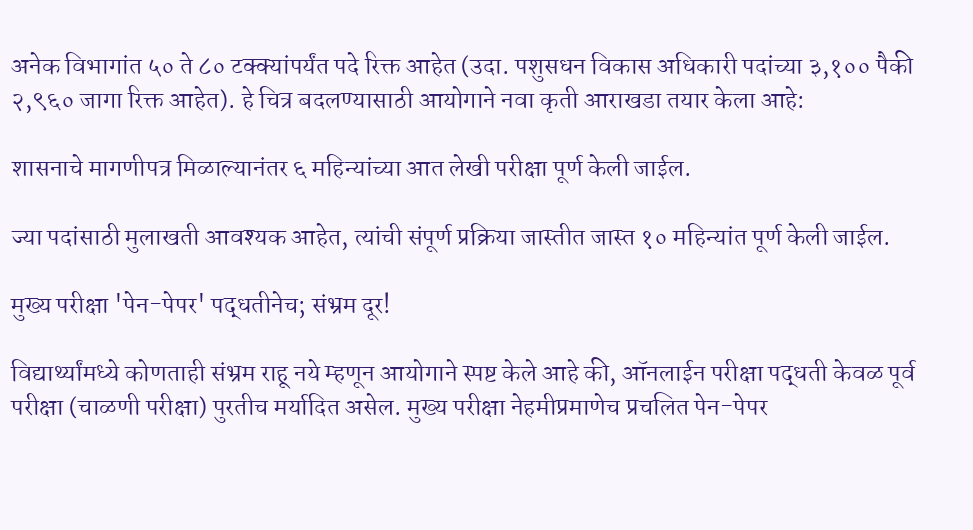अनेक विभागांत ५० ते ८० टक्क्यांपर्यंत पदे रिक्त आहेत (उदा. पशुसधन विकास अधिकारी पदांच्या ३,१०० पैकी २,९६० जागा रिक्त आहेत). हे चित्र बदलण्यासाठी आयोगाने नवा कृती आराखडा तयार केला आहे:

शासनाचे मागणीपत्र मिळाल्यानंतर ६ महिन्यांच्या आत लेखी परीक्षा पूर्ण केली जाईल.

ज्या पदांसाठी मुलाखती आवश्यक आहेत, त्यांची संपूर्ण प्रक्रिया जास्तीत जास्त १० महिन्यांत पूर्ण केली जाईल.

मुख्य परीक्षा 'पेन-पेपर' पद्धतीनेच; संभ्रम दूर!

विद्यार्थ्यांमध्ये कोणताही संभ्रम राहू नये म्हणून आयोगाने स्पष्ट केले आहे की, ऑनलाईन परीक्षा पद्धती केवळ पूर्व परीक्षा (चाळणी परीक्षा) पुरतीच मर्यादित असेल. मुख्य परीक्षा नेहमीप्रमाणेच प्रचलित पेन-पेपर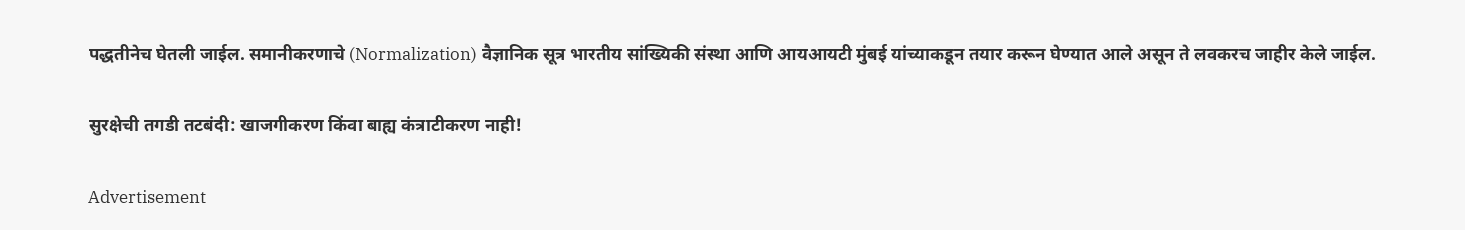पद्धतीनेच घेतली जाईल. समानीकरणाचे (Normalization) वैज्ञानिक सूत्र भारतीय सांख्यिकी संस्था आणि आयआयटी मुंबई यांच्याकडून तयार करून घेण्यात आले असून ते लवकरच जाहीर केले जाईल.

सुरक्षेची तगडी तटबंदी: खाजगीकरण किंवा बाह्य कंत्राटीकरण नाही!

Advertisement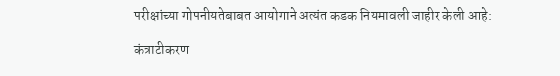परीक्षांच्या गोपनीयतेबाबत आयोगाने अत्यंत कडक नियमावली जाहीर केली आहे:

कंत्राटीकरण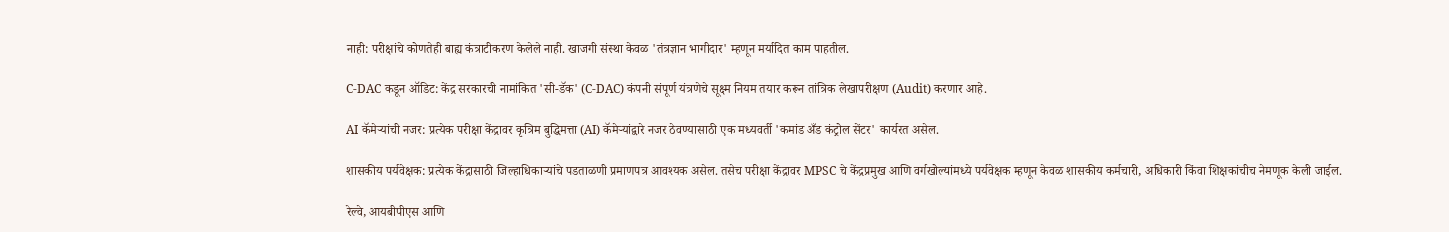नाही: परीक्षांचे कोणतेही बाह्य कंत्राटीकरण केलेले नाही. खाजगी संस्था केवळ 'तंत्रज्ञान भागीदार' म्हणून मर्यादित काम पाहतील.

C-DAC कडून ऑडिट: केंद्र सरकारची नामांकित 'सी-डॅक' (C-DAC) कंपनी संपूर्ण यंत्रणेचे सूक्ष्म नियम तयार करून तांत्रिक लेखापरीक्षण (Audit) करणार आहे.

AI कॅमेऱ्यांची नजर: प्रत्येक परीक्षा केंद्रावर कृत्रिम बुद्धिमत्ता (AI) कॅमेऱ्यांद्वारे नजर ठेवण्यासाठी एक मध्यवर्ती 'कमांड अँड कंट्रोल सेंटर' कार्यरत असेल.

शासकीय पर्यवेक्षक: प्रत्येक केंद्रासाठी जिल्हाधिकाऱ्यांचे पडताळणी प्रमाणपत्र आवश्यक असेल. तसेच परीक्षा केंद्रावर MPSC चे केंद्रप्रमुख आणि वर्गखोल्यांमध्ये पर्यवेक्षक म्हणून केवळ शासकीय कर्मचारी, अधिकारी किंवा शिक्षकांचीच नेमणूक केली जाईल.

रेल्वे, आयबीपीएस आणि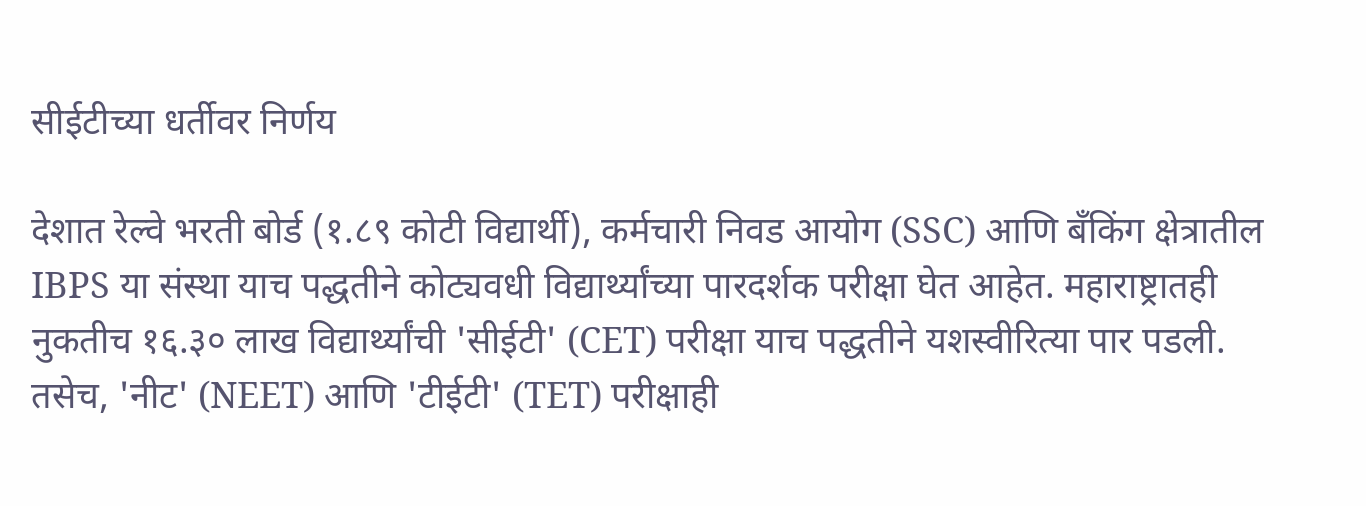सीईटीच्या धर्तीवर निर्णय

देशात रेल्वे भरती बोर्ड (१.८९ कोटी विद्यार्थी), कर्मचारी निवड आयोग (SSC) आणि बँकिंग क्षेत्रातील IBPS या संस्था याच पद्धतीने कोट्यवधी विद्यार्थ्यांच्या पारदर्शक परीक्षा घेत आहेत. महाराष्ट्रातही नुकतीच १६.३० लाख विद्यार्थ्यांची 'सीईटी' (CET) परीक्षा याच पद्धतीने यशस्वीरित्या पार पडली. तसेच, 'नीट' (NEET) आणि 'टीईटी' (TET) परीक्षाही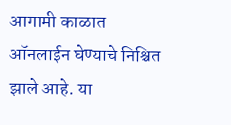आगामी काळात ऑनलाईन घेण्याचे निश्चित झाले आहे. या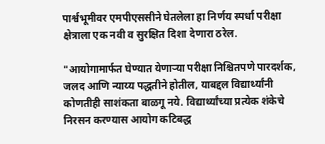पार्श्वभूमीवर एमपीएससीने घेतलेला हा निर्णय स्पर्धा परीक्षा क्षेत्राला एक नवी व सुरक्षित दिशा देणारा ठरेल.

"आयोगामार्फत घेण्यात येणाऱ्या परीक्षा निश्चितपणे पारदर्शक, जलद आणि न्याय्य पद्धतीने होतील, याबद्दल विद्यार्थ्यांनी कोणतीही साशंकता बाळगू नये. विद्यार्थ्यांच्या प्रत्येक शंकेचे निरसन करण्यास आयोग कटिबद्ध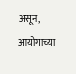असून, आयोगाच्या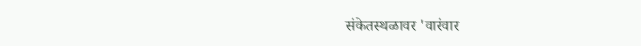संकेतस्थळावर 'वारंवार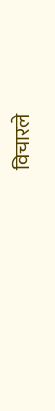विचारले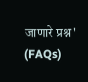जाणारे प्रश्न' (FAQs)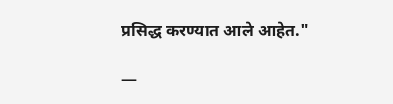प्रसिद्ध करण्यात आले आहेत."

—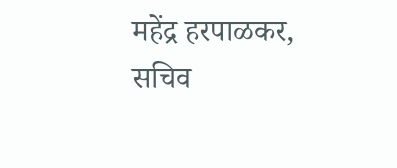महेंद्र हरपाळकर, सचिव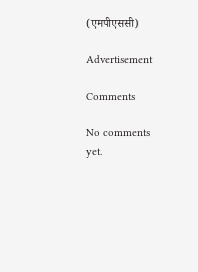(एमपीएससी)

Advertisement

Comments

No comments yet.